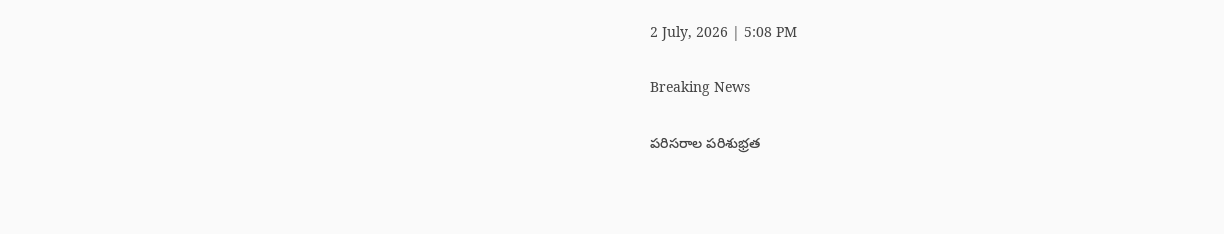2 July, 2026 | 5:08 PM

Breaking News

పరిసరాల పరిశుభ్రత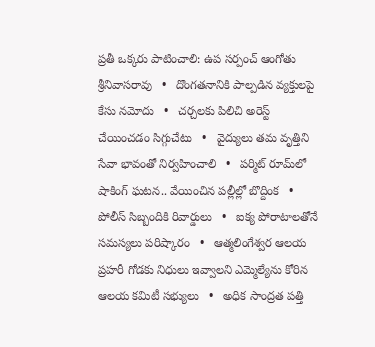ప్రతీ ఒక్కరు పాటించాలి: ఉప సర్పంచ్ ఆంగోతు శ్రీనివాసరావు   •   దొంగతనానికి పాల్పడిన వ్యక్తులపై కేసు నమోదు   •   చర్చలకు పిలిచి అరెస్ట్ చేయించడం సిగ్గుచేటు   •   వైద్యులు తమ వృత్తిని సేవా భావంతో నిర్వహించాలి   •   పర్మిట్ రూమ్‌లో షాకింగ్ ఘటన.. వేయించిన పల్లీల్లో బొద్దింక   •   పోలీస్ సిబ్బందికి రివార్డులు   •   ఐక్య పోరాటాలతోనే సమస్యలు పరిష్కారం   •   ఆత్మలింగేశ్వర ఆలయ ప్రహరీ గోడకు నిధులు ఇవ్వాలని ఎమ్మెల్యేను కోరిన ఆలయ కమిటీ సభ్యులు   •   అధిక సాంద్రత పత్తి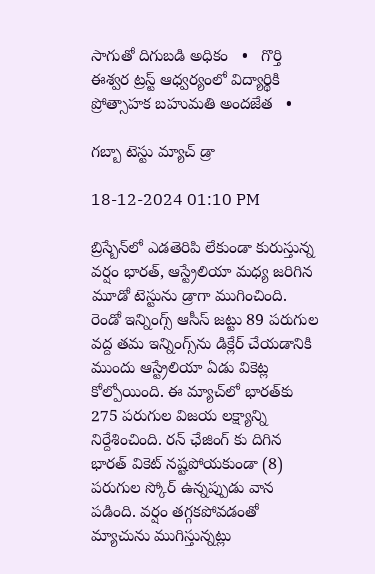సాగుతో దిగుబడి అధికం   •   గొర్తి ఈశ్వర ట్రస్ట్ ఆధ్వర్యంలో విద్యార్థికి ప్రోత్సాహక బహుమతి అందజేత   •

గబ్బా టెస్టు మ్యాచ్ డ్రా

18-12-2024 01:10 PM

బ్రిస్బేన్‌లో ఎడతెరిపి లేకుండా కురుస్తున్న వర్షం భారత్, ఆస్ట్రేలియా మధ్య జరిగిన మూడో టెస్టును డ్రాగా ముగించింది. రెండో ఇన్నింగ్స్ ఆసీస్ జట్టు 89 పరుగుల వద్ద తమ ఇన్నింగ్స్‌ను డిక్లేర్ చేయడానికి ముందు ఆస్ట్రేలియా ఏడు వికెట్ల కోల్పోయింది. ఈ మ్యాచ్‌లో భారత్‌కు 275 పరుగుల విజయ లక్ష్యాన్ని నిర్దేశించింది. రన్ ఛేజింగ్ కు దిగిన భారత్ వికెట్ నష్టపోయకుండా (8) పరుగుల స్కోర్ ఉన్నప్పుడు వాన పడింది. వర్షం తగ్గకపోవడంతో మ్యాచును ముగిస్తున్నట్లు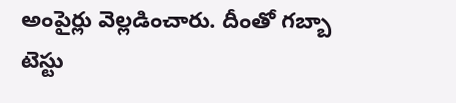అంపైర్లు వెల్లడించారు. దీంతో గబ్బా టెస్టు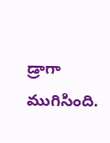డ్రాగా ముగిసింది.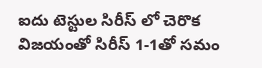ఐదు టెస్టుల సిరీస్ లో చెరొక విజయంతో సిరీస్ 1-1తో సమం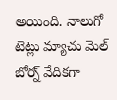అయింది. నాలుగో టెట్లు మ్యాచు మెల్ బోర్న్ వేదికగా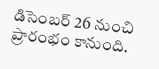డిసెంబర్ 26 నుంచి ప్రారంభం కానుంది.